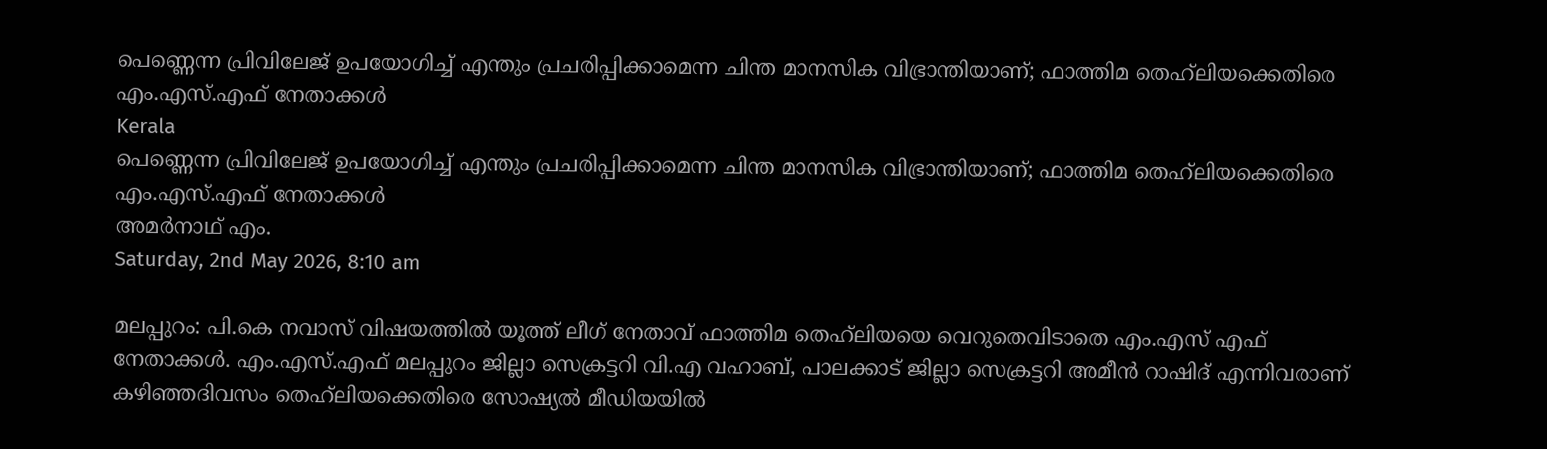പെണ്ണെന്ന പ്രിവിലേജ് ഉപയോഗിച്ച് എന്തും പ്രചരിപ്പിക്കാമെന്ന ചിന്ത മാനസിക വിഭ്രാന്തിയാണ്; ഫാത്തിമ തെഹ്‌ലിയക്കെതിരെ എം.എസ്.എഫ് നേതാക്കള്‍
Kerala
പെണ്ണെന്ന പ്രിവിലേജ് ഉപയോഗിച്ച് എന്തും പ്രചരിപ്പിക്കാമെന്ന ചിന്ത മാനസിക വിഭ്രാന്തിയാണ്; ഫാത്തിമ തെഹ്‌ലിയക്കെതിരെ എം.എസ്.എഫ് നേതാക്കള്‍
അമര്‍നാഥ് എം.
Saturday, 2nd May 2026, 8:10 am

മലപ്പുറം: പി.കെ നവാസ് വിഷയത്തില്‍ യൂത്ത് ലീഗ് നേതാവ് ഫാത്തിമ തെഹ്‌ലിയയെ വെറുതെവിടാതെ എം.എസ് എഫ് നേതാക്കള്‍. എം.എസ്.എഫ് മലപ്പുറം ജില്ലാ സെക്രട്ടറി വി.എ വഹാബ്, പാലക്കാട് ജില്ലാ സെക്രട്ടറി അമീന്‍ റാഷിദ് എന്നിവരാണ് കഴിഞ്ഞദിവസം തെഹ്‌ലിയക്കെതിരെ സോഷ്യല്‍ മീഡിയയില്‍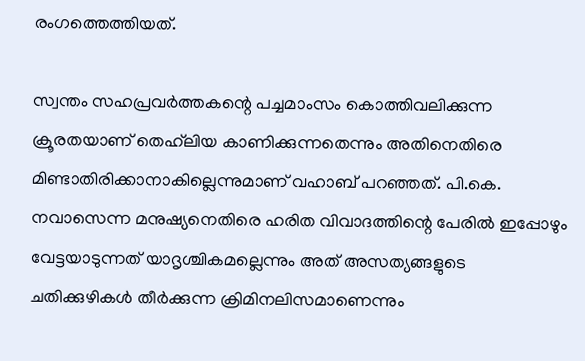രംഗത്തെത്തിയത്.

സ്വന്തം സഹപ്രവര്‍ത്തകന്റെ പച്ചമാംസം കൊത്തിവലിക്കുന്ന ക്രൂരതയാണ് തെഹ്‌ലിയ കാണിക്കുന്നതെന്നും അതിനെതിരെ മിണ്ടാതിരിക്കാനാകില്ലെന്നുമാണ് വഹാബ് പറഞ്ഞത്. പി.കെ. നവാസെന്ന മനുഷ്യനെതിരെ ഹരിത വിവാദത്തിന്റെ പേരില്‍ ഇപ്പോഴും വേട്ടയാടുന്നത് യാദൃശ്ചികമല്ലെന്നും അത് അസത്യങ്ങളുടെ ചതിക്കുഴികള്‍ തീര്‍ക്കുന്ന ക്രിമിനലിസമാണെന്നും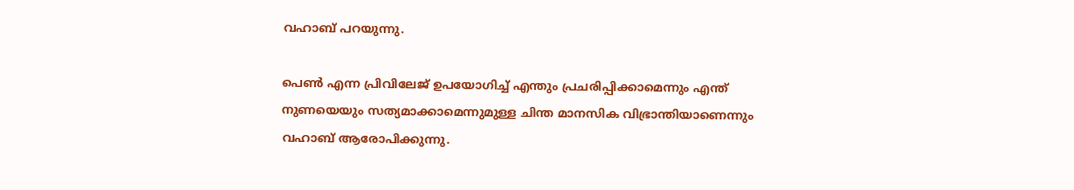വഹാബ് പറയുന്നു.

പെണ്‍ എന്ന പ്രിവിലേജ് ഉപയോഗിച്ച് എന്തും പ്രചരിപ്പിക്കാമെന്നും എന്ത് നുണയെയും സത്യമാക്കാമെന്നുമുള്ള ചിന്ത മാനസിക വിഭ്രാന്തിയാണെന്നും വഹാബ് ആരോപിക്കുന്നു.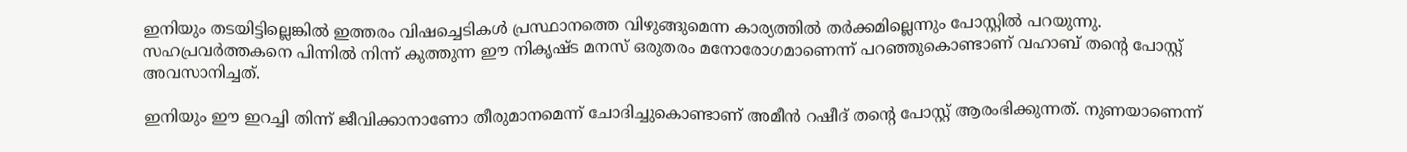ഇനിയും തടയിട്ടില്ലെങ്കില്‍ ഇത്തരം വിഷച്ചെടികള്‍ പ്രസ്ഥാനത്തെ വിഴുങ്ങുമെന്ന കാര്യത്തില്‍ തര്‍ക്കമില്ലെന്നും പോസ്റ്റില്‍ പറയുന്നു. സഹപ്രവര്‍ത്തകനെ പിന്നില്‍ നിന്ന് കുത്തുന്ന ഈ നികൃഷ്ട മനസ് ഒരുതരം മനോരോഗമാണെന്ന് പറഞ്ഞുകൊണ്ടാണ് വഹാബ് തന്റെ പോസ്റ്റ് അവസാനിച്ചത്.

ഇനിയും ഈ ഇറച്ചി തിന്ന് ജീവിക്കാനാണോ തീരുമാനമെന്ന് ചോദിച്ചുകൊണ്ടാണ് അമീന്‍ റഷീദ് തന്റെ പോസ്റ്റ് ആരംഭിക്കുന്നത്. നുണയാണെന്ന്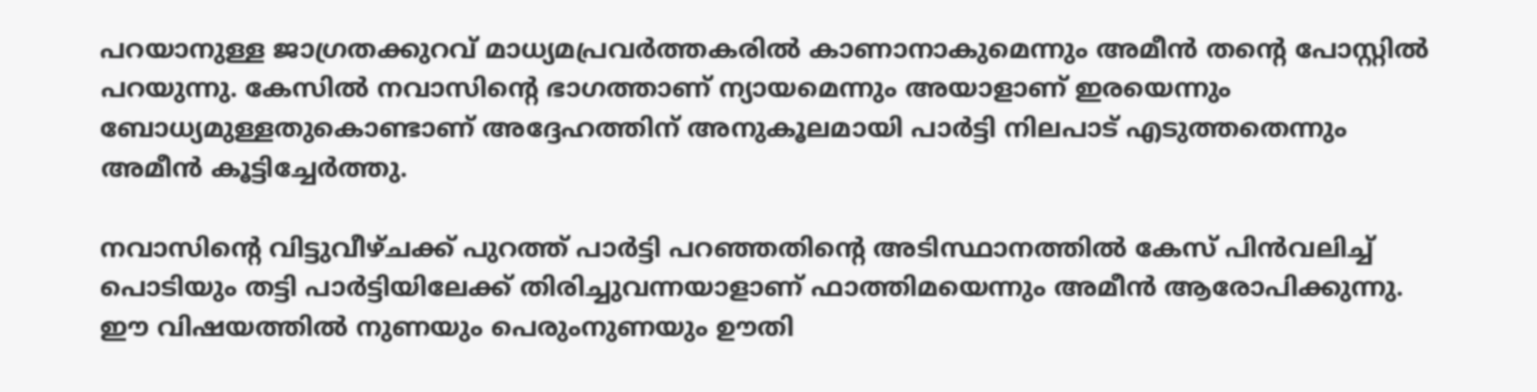പറയാനുള്ള ജാഗ്രതക്കുറവ് മാധ്യമപ്രവര്‍ത്തകരില്‍ കാണാനാകുമെന്നും അമീന്‍ തന്റെ പോസ്റ്റില്‍ പറയുന്നു. കേസില്‍ നവാസിന്റെ ഭാഗത്താണ് ന്യായമെന്നും അയാളാണ് ഇരയെന്നും ബോധ്യമുള്ളതുകൊണ്ടാണ് അദ്ദേഹത്തിന് അനുകൂലമായി പാര്‍ട്ടി നിലപാട് എടുത്തതെന്നും അമീന്‍ കൂട്ടിച്ചേര്‍ത്തു.

നവാസിന്റെ വിട്ടുവീഴ്ചക്ക് പുറത്ത് പാര്‍ട്ടി പറഞ്ഞതിന്റെ അടിസ്ഥാനത്തില്‍ കേസ് പിന്‍വലിച്ച് പൊടിയും തട്ടി പാര്‍ട്ടിയിലേക്ക് തിരിച്ചുവന്നയാളാണ് ഫാത്തിമയെന്നും അമീന്‍ ആരോപിക്കുന്നു. ഈ വിഷയത്തില്‍ നുണയും പെരുംനുണയും ഊതി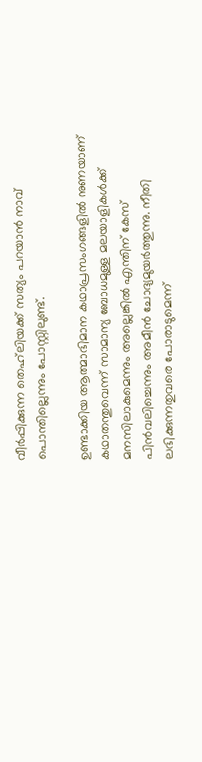വീര്‍പ്പിക്കുന്ന തെഹ്‌ലിയക്ക് സത്യം പറയാന്‍ നാവ് പൊന്തില്ലെന്നും പോസ്റ്റിലുണ്ട്.

ഉണ്ടാക്കിയ ആത്മാഭിമാന കഥാപ്രസംഗങ്ങളില്‍ നുണയാണ് കഥാതന്തുവെന്ന് സാമാന്യ ബോധമുള്ള മലയാളികള്‍ക്ക് മനസിലാകുമെന്നും അല്ലെങ്കില്‍ എന്തിന് കേസ് പിന്‍വലിച്ചെന്നും അമീന്‍ ചോദ്യമുയര്‍ത്തുന്നു. നീതി ലഭിക്കുന്നതുവരെ പോരാടുമെന്ന്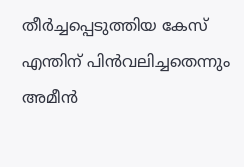തീര്‍ച്ചപ്പെടുത്തിയ കേസ് എന്തിന് പിന്‍വലിച്ചതെന്നും അമീന്‍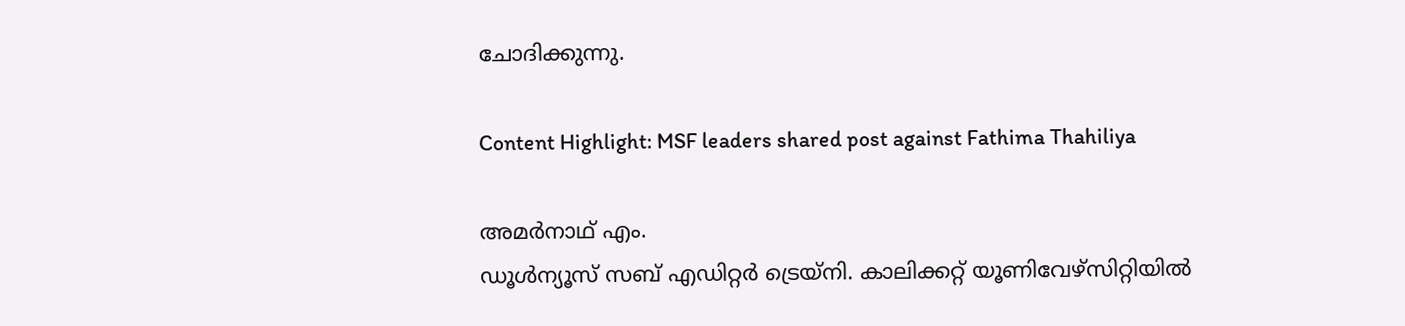ചോദിക്കുന്നു.

Content Highlight: MSF leaders shared post against Fathima Thahiliya

അമര്‍നാഥ് എം.
ഡൂള്‍ന്യൂസ് സബ് എഡിറ്റര്‍ ട്രെയ്‌നി. കാലിക്കറ്റ് യൂണിവേഴ്‌സിറ്റിയില്‍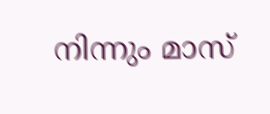നിന്നും മാസ്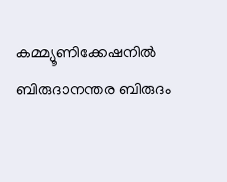കമ്മ്യൂണിക്കേഷനില്‍ ബിരുദാനന്തര ബിരുദം